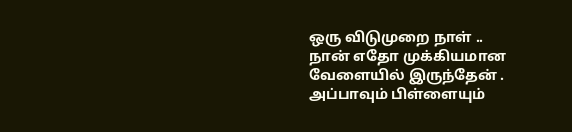ஒரு விடுமுறை நாள் ..
நான் எதோ முக்கியமான வேளையில் இருந்தேன் .
அப்பாவும் பிள்ளையும்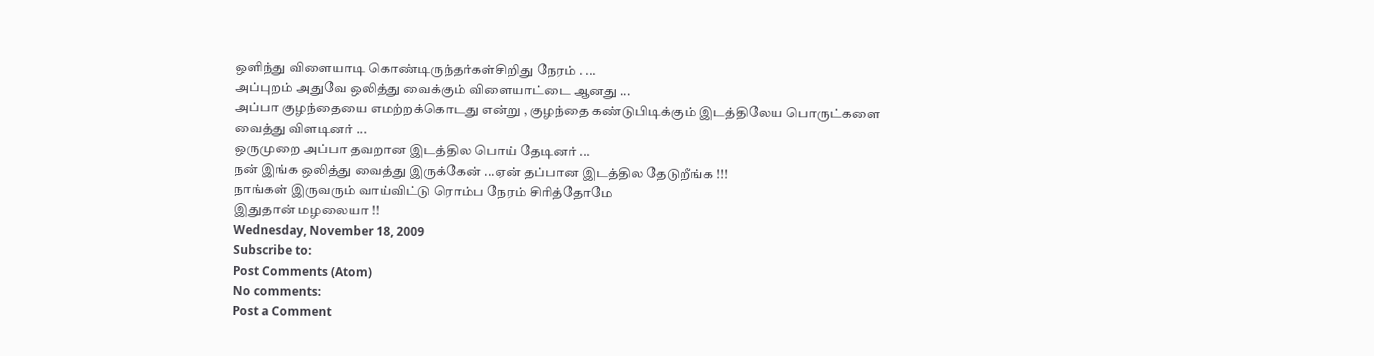ஒளிந்து விளையாடி கொண்டிருந்தர்கள்சிறிது நேரம் . ...
அப்புறம் அதுவே ஒலித்து வைக்கும் விளையாட்டை ஆனது ...
அப்பா குழந்தையை எமற்றக்கொடது என்று , குழந்தை கண்டுபிடிக்கும் இடத்திலேய பொருட்களை வைத்து விளடினர் ...
ஒருமுறை அப்பா தவறான இடத்தில பொய் தேடினர் ...
நன் இங்க ஒலித்து வைத்து இருக்கேன் ...ஏன் தப்பான இடத்தில தேடுறீங்க !!!
நாங்கள் இருவரும் வாய்விட்டு ரொம்ப நேரம் சிரித்தோமே
இதுதான் மழலையா !!
Wednesday, November 18, 2009
Subscribe to:
Post Comments (Atom)
No comments:
Post a Comment